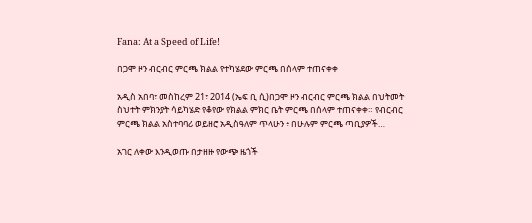Fana: At a Speed of Life!

በጋሞ ዞን ብርብር ምርጫ ክልል የተካሄደው ምርጫ በሰላም ተጠናቀቀ

አዲስ አበባ፣ መስከረም 21፣ 2014 (ኤፍ ቢ ሲ)በጋሞ ዞን ብርብር ምርጫ ክልል በህትመት ስህተት ምክንያት ሳይካሄድ የቆየው የክልል ምክር ቤት ምርጫ በሰላም ተጠናቀቀ። የብርብር ምርጫ ክልል አስተባባሪ ወይዘሮ አዲስዓለም ጥላሁን ፥ በሁሉም ምርጫ ጣቢያዎች…

አገር ለቀው እንዲወጡ በታዘዙ የውጭ ዜጎች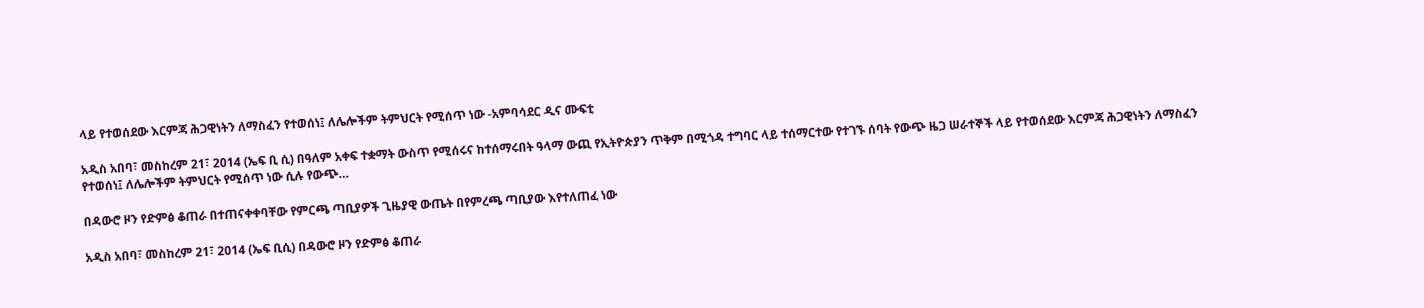ላይ የተወሰደው እርምጃ ሕጋዊነትን ለማስፈን የተወሰነ፤ ለሌሎችም ትምህርት የሚሰጥ ነው -አምባሳደር ዲና ሙፍቲ

አዲስ አበባ፣ መስከረም 21፣ 2014 (ኤፍ ቢ ሲ) በዓለም አቀፍ ተቋማት ውስጥ የሚሰሩና ከተሰማሩበት ዓላማ ውጪ የኢትዮጵያን ጥቅም በሚጎዳ ተግባር ላይ ተሰማርተው የተገኙ ሰባት የውጭ ዜጋ ሠራተኞች ላይ የተወሰደው እርምጃ ሕጋዊነትን ለማስፈን የተወሰነ፤ ለሌሎችም ትምህርት የሚሰጥ ነው ሲሉ የውጭ…

በዳውሮ ዞን የድምፅ ቆጠራ በተጠናቀቀባቸው የምርጫ ጣቢያዎች ጊዜያዊ ውጤት በየምረጫ ጣቢያው እየተለጠፈ ነው

አዲስ አበባ፣ መስከረም 21፣ 2014 (ኤፍ ቢሲ) በዳውሮ ዞን የድምፅ ቆጠራ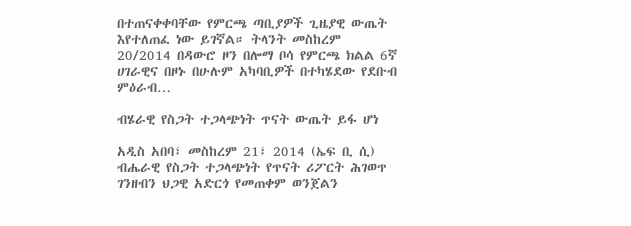በተጠናቀቀባቸው የምርጫ ጣቢያዎች ጊዜያዊ ውጤት እየተለጠፈ ነው ይገኛል። ትላንት መስከረም 20/2014 በዳውሮ ዞን በሎማ ቦሳ የምርጫ ክልል 6ኛ ሀገራዊና በዞኑ በሁሉም አካባቢዎች በተካሄደው የደቡብ ምዕራብ…

ብሄራዊ የስጋት ተጋላጭነት ጥናት ውጤት ይፋ ሆነ

አዲስ አበባ፣ መስከረም 21፣ 2014 (ኤፍ ቢ ሲ) ብሔራዊ የስጋት ተጋላጭነት የጥናት ሪፖርት ሕገወጥ ገንዘብን ህጋዊ አድርጎ የመጠቀም ወንጀልን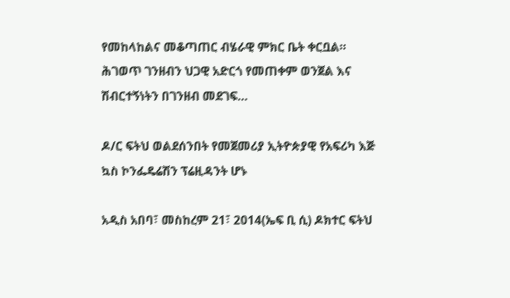የመከላከልና መቆጣጠር ብሄራዊ ምክር ቤት ቀርቧል። ሕገወጥ ገንዘብን ህጋዊ አድርጎ የመጠቀም ወንጀል እና ሽብርተኝነትን በገንዘብ መደገፍ…

ዶ/ር ፍትህ ወልደሰንበት የመጀመሪያ ኢትዮጵያዊ የአፍሪካ እጅ ኳስ ኮንፌዴሬሽን ፕሬዚዳንት ሆኑ

አዲስ አበባ፣ መስከረም 21፣ 2014(ኤፍ ቢ ሲ) ዶክተር ፍትህ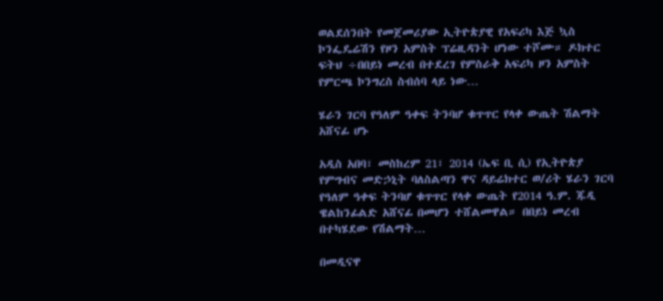ወልደሰንበት የመጀመሪያው ኢትዮጵያዊ የአፍሪካ እጅ ኳስ ኮንፌዴሬሽን የዞን አምስት ፕሬዚዳንት ሆነው ተሾሙ። ዶክተር ፍትህ ÷በበይነ መረብ በተደረገ የምስራቅ አፍሪካ ዞን አምስት የምርጫ ኮንግረስ ስብሰባ ላይ ነው…

ሄራን ገርባ የዓለም ዓቀፍ ትንባሆ ቁጥጥር የላቀ ውጤት ሽልማት አሸናፊ ሆኑ

አዲስ አበባ፣ መስከረም 21፣ 2014 (ኤፍ ቢ ሲ) የኢትዮጵያ የምግብና መድኃኒት ባለስልጣን ዋና ዳይሬክተር ወ/ሪት ሄራን ገርባ የዓለም ዓቀፍ ትንባሆ ቁጥጥር የላቀ ውጤት የ2014 ዓ.ም. ጁዲ ዌልከንፊልድ አሸናፊ በመሆን ተሸልመዋል። በበይነ መረብ በተካሄደው የሽልማት…

በመዲናዋ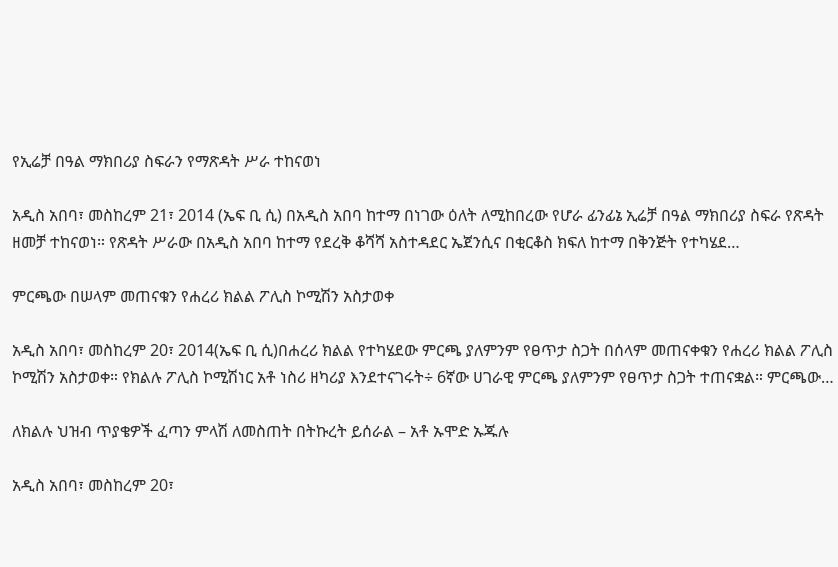የኢሬቻ በዓል ማክበሪያ ስፍራን የማጽዳት ሥራ ተከናወነ

አዲስ አበባ፣ መስከረም 21፣ 2014 (ኤፍ ቢ ሲ) በአዲስ አበባ ከተማ በነገው ዕለት ለሚከበረው የሆራ ፊንፊኔ ኢሬቻ በዓል ማክበሪያ ስፍራ የጽዳት ዘመቻ ተከናወነ። የጽዳት ሥራው በአዲስ አበባ ከተማ የደረቅ ቆሻሻ አስተዳደር ኤጀንሲና በቂርቆስ ክፍለ ከተማ በቅንጅት የተካሄደ…

ምርጫው በሠላም መጠናቁን የሐረሪ ክልል ፖሊስ ኮሚሽን አስታወቀ

አዲስ አበባ፣ መስከረም 20፣ 2014(ኤፍ ቢ ሲ)በሐረሪ ክልል የተካሄደው ምርጫ ያለምንም የፀጥታ ስጋት በሰላም መጠናቀቁን የሐረሪ ክልል ፖሊስ ኮሚሽን አስታወቀ። የክልሉ ፖሊስ ኮሚሽነር አቶ ነስሪ ዘካሪያ እንደተናገሩት÷ 6ኛው ሀገራዊ ምርጫ ያለምንም የፀጥታ ስጋት ተጠናቋል። ምርጫው…

ለክልሉ ህዝብ ጥያቄዎች ፈጣን ምላሽ ለመስጠት በትኩረት ይሰራል – አቶ ኡሞድ ኡጁሉ

አዲስ አበባ፣ መስከረም 20፣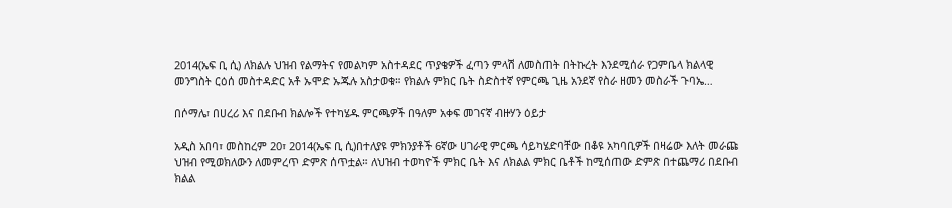2014(ኤፍ ቢ ሲ) ለክልሉ ህዝብ የልማትና የመልካም አስተዳደር ጥያቄዎች ፈጣን ምላሽ ለመስጠት በትኩረት እንደሚሰራ የጋምቤላ ክልላዊ መንግስት ርዕሰ መስተዳድር አቶ ኡሞድ ኡጁሉ አስታወቁ። የክልሉ ምክር ቤት ስድስተኛ የምርጫ ጊዜ አንደኛ የስራ ዘመን መስራች ጉባኤ…

በሶማሌ፣ በሀረሪ እና በደቡብ ክልሎች የተካሄዱ ምርጫዎች በዓለም አቀፍ መገናኛ ብዙሃን ዕይታ

አዲስ አበባ፣ መስከረም 20፣ 2014(ኤፍ ቢ ሲ)በተለያዩ ምክንያቶች 6ኛው ሀገራዊ ምርጫ ሳይካሄድባቸው በቆዩ አካባቢዎች በዛሬው እለት መራጩ ህዝብ የሚወክለውን ለመምረጥ ድምጽ ሰጥቷል። ለህዝብ ተወካዮች ምክር ቤት እና ለክልል ምክር ቤቶች ከሚሰጠው ድምጽ በተጨማሪ በደቡብ ክልል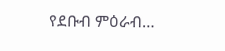የደቡብ ምዕራብ…